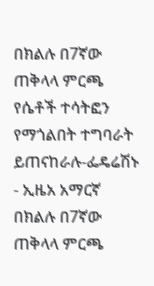በክልሉ በ7ኛው ጠቅላላ ምርጫ የሴቶች ተሳትፎን የማጎልበት ተግባራት ይጠናከራሉ-ፌዴሬሽኑ - ኢዜአ አማርኛ
በክልሉ በ7ኛው ጠቅላላ ምርጫ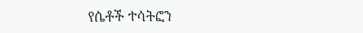የሴቶች ተሳትፎን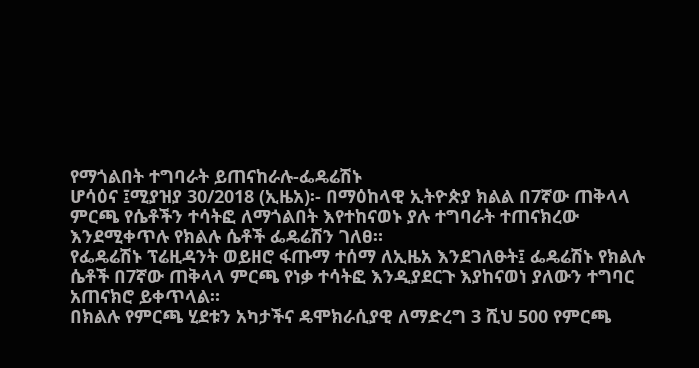የማጎልበት ተግባራት ይጠናከራሉ-ፌዴሬሽኑ
ሆሳዕና ፤ሚያዝያ 30/2018 (ኢዜአ)፡- በማዕከላዊ ኢትዮጵያ ክልል በ7ኛው ጠቅላላ ምርጫ የሴቶችን ተሳትፎ ለማጎልበት እየተከናወኑ ያሉ ተግባራት ተጠናክረው እንደሚቀጥሉ የክልሉ ሴቶች ፌዴሬሽን ገለፀ።
የፌዴሬሽኑ ፕሬዚዳንት ወይዘሮ ፋጡማ ተሰማ ለኢዜአ እንደገለፁት፤ ፌዴሬሽኑ የክልሉ ሴቶች በ7ኛው ጠቅላላ ምርጫ የነቃ ተሳትፎ እንዲያደርጉ እያከናወነ ያለውን ተግባር አጠናክሮ ይቀጥላል።
በክልሉ የምርጫ ሂደቱን አካታችና ዴሞክራሲያዊ ለማድረግ 3 ሺህ 500 የምርጫ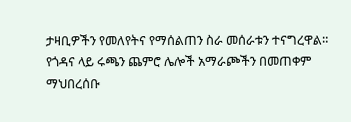ታዛቢዎችን የመለየትና የማሰልጠን ስራ መሰራቱን ተናግረዋል።
የጎዳና ላይ ሩጫን ጨምሮ ሌሎች አማራጮችን በመጠቀም ማህበረሰቡ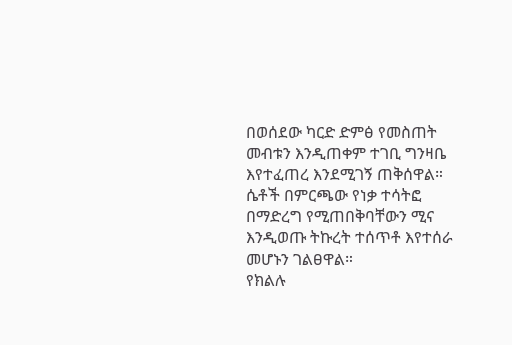በወሰደው ካርድ ድምፅ የመስጠት መብቱን እንዲጠቀም ተገቢ ግንዛቤ እየተፈጠረ እንደሚገኝ ጠቅሰዋል።
ሴቶች በምርጫው የነቃ ተሳትፎ በማድረግ የሚጠበቅባቸውን ሚና እንዲወጡ ትኩረት ተሰጥቶ እየተሰራ መሆኑን ገልፀዋል።
የክልሉ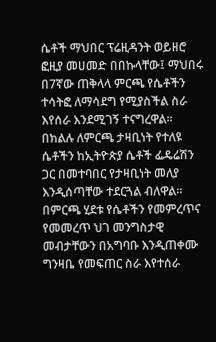ሴቶች ማህበር ፕሬዚዳንት ወይዘሮ ፎዚያ መሀመድ በበኩላቸው፤ ማህበሩ በ7ኛው ጠቅላላ ምርጫ የሴቶችን ተሳትፎ ለማሳደግ የሚያስችል ስራ እየሰራ እንደሚገኝ ተናግረዋል።
በክልሉ ለምርጫ ታዛቢነት የተለዩ ሴቶችን ከኢትዮጵያ ሴቶች ፌዴሬሽን ጋር በመተባበር የታዛቢነት መለያ እንዲሰጣቸው ተደርጓል ብለዋል።
በምርጫ ሂደቱ የሴቶችን የመምረጥና የመመረጥ ህገ መንግስታዊ መብታቸውን በአግባቡ እንዲጠቀሙ ግንዛቤ የመፍጠር ስራ እየተሰራ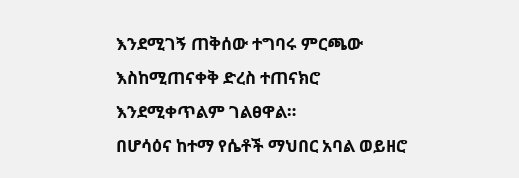እንደሚገኝ ጠቅሰው ተግባሩ ምርጫው እስከሚጠናቀቅ ድረስ ተጠናክሮ እንደሚቀጥልም ገልፀዋል።
በሆሳዕና ከተማ የሴቶች ማህበር አባል ወይዘሮ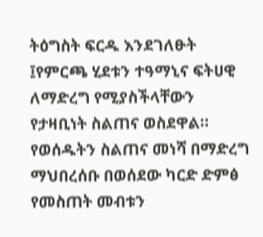ትዕግስት ፍርዱ እንደገለፁት ፤የምርጫ ሂደቱን ተዓማኒና ፍትሀዊ ለማድረግ የሚያስችላቸውን የታዛቢነት ስልጠና ወስደዋል።
የወሰዱትን ስልጠና መነሻ በማድረግ ማህበረሰቡ በወሰደው ካርድ ድምፅ የመስጠት መብቱን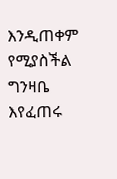እንዲጠቀም የሚያስችል ግንዛቤ እየፈጠሩ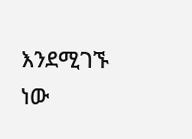እንደሚገኙ ነው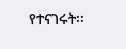የተናገሩት፡፡